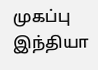முகப்பு
இந்தியா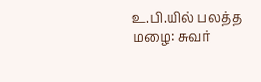உ.பி.யில் பலத்த மழை: சுவர்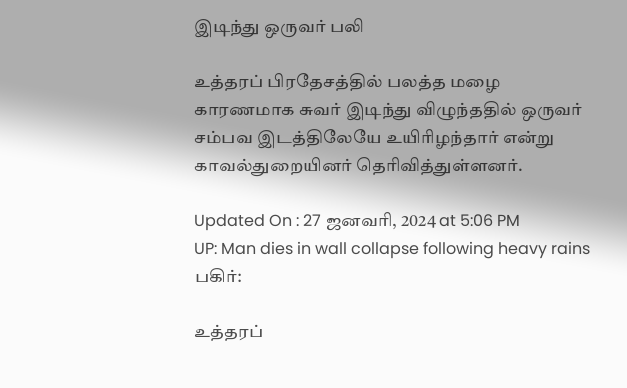இடிந்து ஒருவர் பலி

உத்தரப் பிரதேசத்தில் பலத்த மழை காரணமாக சுவர் இடிந்து விழுந்ததில் ஒருவர் சம்பவ இடத்திலேயே உயிரிழந்தார் என்று காவல்துறையினர் தெரிவித்துள்ளனர்.

Updated On : 27 ஜனவரி, 2024 at 5:06 PM
UP: Man dies in wall collapse following heavy rains
பகிர்:

உத்தரப்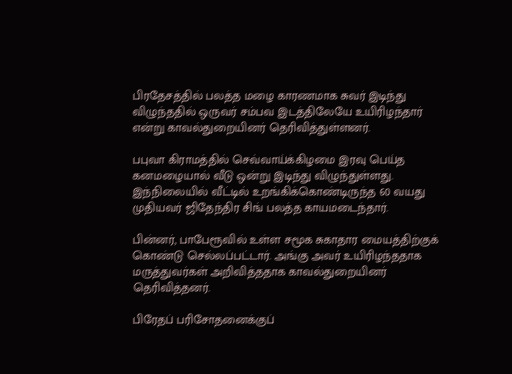பிரதேசத்தில் பலத்த மழை காரணமாக சுவர் இடிந்து விழுந்ததில் ஒருவர் சம்பவ இடத்திலேயே உயிரிழந்தார் என்று காவல்துறையினர் தெரிவித்துள்ளனர்.

பபுவா கிராமத்தில் செவ்வாய்க்கிழமை இரவு பெய்த கனமழையால் வீடு ஒன்று இடிந்து விழுந்துள்ளது. இந்நிலையில் வீட்டில் உறங்கிக்கொண்டிருந்த 60 வயது முதியவர் ஜிதேந்திர சிங் பலத்த காயமடைந்தார்.

பின்னர், பாபேரூவில் உள்ள சமூக சுகாதார மையத்திற்குக் கொண்டு செல்லப்பட்டார். அங்கு அவர் உயிரிழந்ததாக மருத்துவர்கள் அறிவித்ததாக காவல்துறையினர் தெரிவித்தனர்.

பிரேதப் பரிசோதனைக்குப்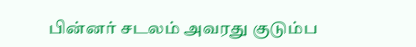பின்னர் சடலம் அவரது குடும்ப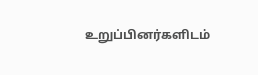உறுப்பினர்களிடம்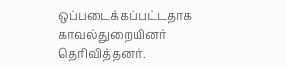ஒப்படைக்கப்பட்டதாக காவல்துறையினர் தெரிவித்தனர்.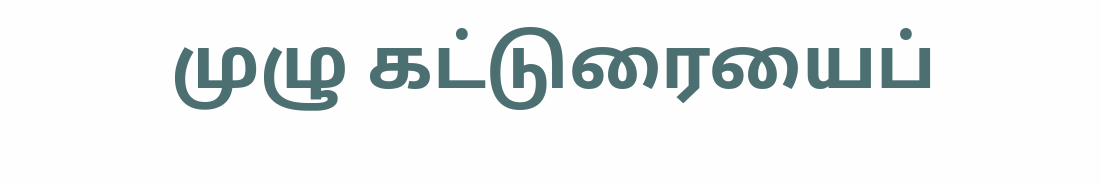முழு கட்டுரையைப்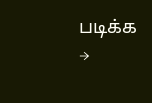படிக்க →